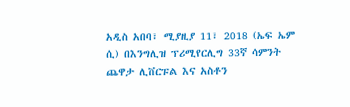አዲስ አበባ፣ ሚያዚያ 11፣ 2018 (ኤፍ ኤም ሲ) በእንግሊዝ ፕሪሚየርሊግ 33ኛ ሳምንት ጨዋታ ሊቨርፑል እና አስቶን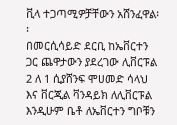ቪላ ተጋጣሚዎቻቸውን አሸንፈዋል፡፡
በመርሲሳይድ ደርቢ ከኤቨርተን ጋር ጨዋታውን ያደረገው ሊቨርፑል 2 ለ 1 ሲያሸንፍ ሞሀመድ ሳላህ እና ቨርጂል ቫንዳይክ ለሊቨርፑል እንዲሁም ቤቶ ለኤቨርተን ግቦቹን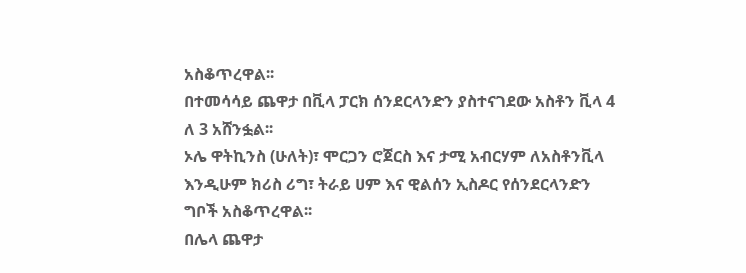አስቆጥረዋል፡፡
በተመሳሳይ ጨዋታ በቪላ ፓርክ ሰንደርላንድን ያስተናገደው አስቶን ቪላ 4 ለ 3 አሸንፏል፡፡
ኦሌ ዋትኪንስ (ሁለት)፣ ሞርጋን ሮጀርስ እና ታሚ አብርሃም ለአስቶንቪላ እንዲሁም ክሪስ ሪግ፣ ትራይ ሀም እና ዊልሰን ኢስዶር የሰንደርላንድን ግቦች አስቆጥረዋል፡፡
በሌላ ጨዋታ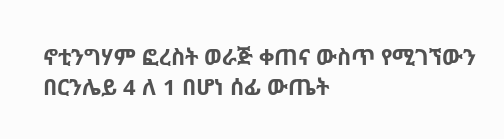ኖቲንግሃም ፎረስት ወራጅ ቀጠና ውስጥ የሚገኘውን በርንሌይ 4 ለ 1 በሆነ ሰፊ ውጤት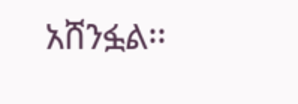አሸንፏል፡፡